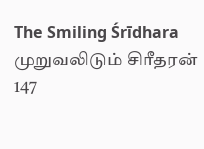The Smiling Śrīdhara
முறுவலிடும் சிரீதரன்
147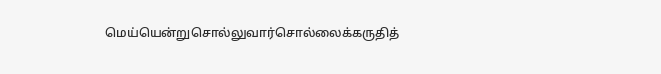மெய்யென்றுசொல்லுவார்சொல்லைக்கருதித்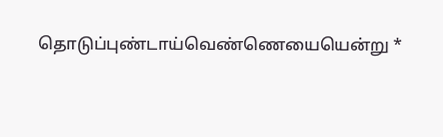தொடுப்புண்டாய்வெண்ணெயையென்று *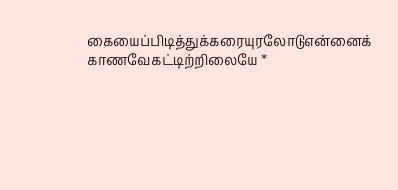கையைப்பிடித்துக்கரையுரலோடுஎன்னைக்
காணவேகட்டிற்றிலையே *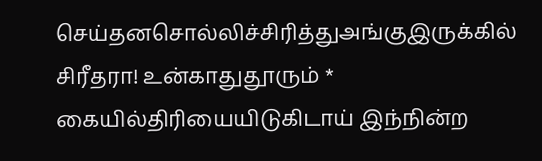செய்தனசொல்லிச்சிரித்துஅங்குஇருக்கில்
சிரீதரா! உன்காதுதூரும் *
கையில்திரியையிடுகிடாய் இந்நின்ற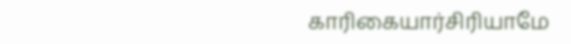காரிகையார்சிரியாமே